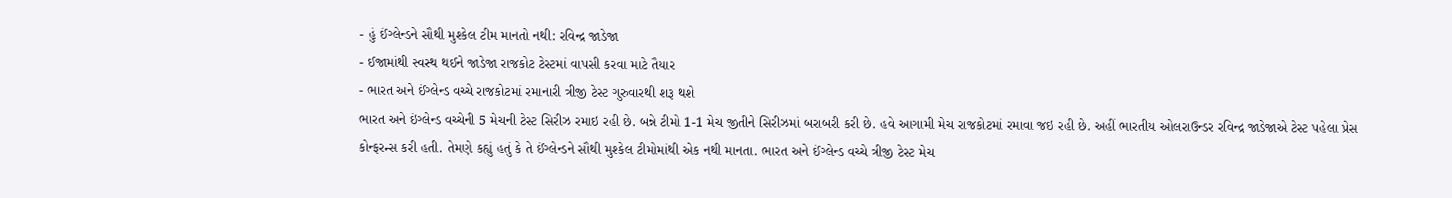- હું ઈંગ્લેન્ડને સૌથી મુશ્કેલ ટીમ માનતો નથી: રવિન્દ્ર જાડેજા
- ઈજામાંથી સ્વસ્થ થઈને જાડેજા રાજકોટ ટેસ્ટમાં વાપસી કરવા માટે તૈયાર
- ભારત અને ઈંગ્લેન્ડ વચ્ચે રાજકોટમાં રમાનારી ત્રીજી ટેસ્ટ ગુરુવારથી શરૂ થશે
ભારત અને ઇંગ્લેન્ડ વચ્ચેની 5 મેચની ટેસ્ટ સિરીઝ રમાઇ રહી છે. બન્ને ટીમો 1-1 મેચ જીતીને સિરીઝમાં બરાબરી કરી છે. હવે આગામી મેચ રાજકોટમાં રમાવા જઇ રહી છે. અહીં ભારતીય ઓલરાઉન્ડર રવિન્દ્ર જાડેજાએ ટેસ્ટ પહેલા પ્રેસ કોન્ફરન્સ કરી હતી. તેમણે કહ્યું હતું કે તે ઈંગ્લેન્ડને સૌથી મુશ્કેલ ટીમોમાંથી એક નથી માનતા. ભારત અને ઈંગ્લેન્ડ વચ્ચે ત્રીજી ટેસ્ટ મેચ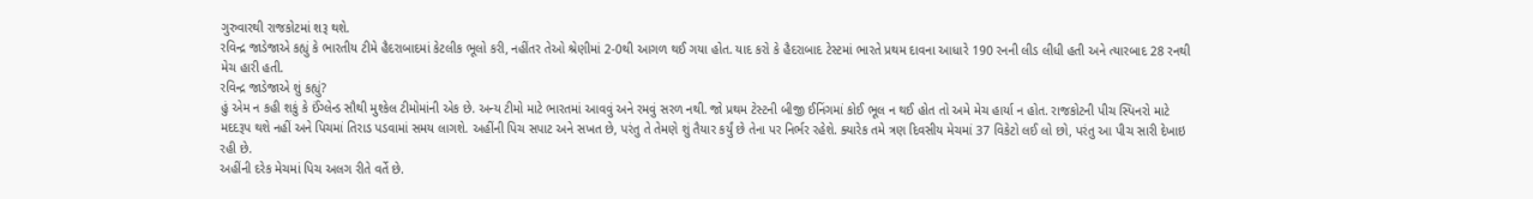ગુરુવારથી રાજકોટમાં શરૂ થશે.
રવિન્દ્ર જાડેજાએ કહ્યું કે ભારતીય ટીમે હૈદરાબાદમાં કેટલીક ભૂલો કરી, નહીંતર તેઓ શ્રેણીમાં 2-0થી આગળ થઈ ગયા હોત. યાદ કરો કે હૈદરાબાદ ટેસ્ટમાં ભારતે પ્રથમ દાવના આધારે 190 રનની લીડ લીધી હતી અને ત્યારબાદ 28 રનથી મેચ હારી હતી.
રવિન્દ્ર જાડેજાએ શું કહ્યું?
હું એમ ન કહી શકું કે ઈંગ્લેન્ડ સૌથી મુશ્કેલ ટીમોમાંની એક છે. અન્ય ટીમો માટે ભારતમાં આવવું અને રમવું સરળ નથી. જો પ્રથમ ટેસ્ટની બીજી ઈનિંગમાં કોઈ ભૂલ ન થઈ હોત તો અમે મેચ હાર્યા ન હોત. રાજકોટની પીચ સ્પિનરો માટે મદદરૂપ થશે નહીં અને પિચમાં તિરાડ પડવામાં સમય લાગશે. અહીંની પિચ સપાટ અને સખત છે, પરંતુ તે તેમણે શું તૈયાર કર્યું છે તેના પર નિર્ભર રહેશે. ક્યારેક તમે ત્રણ દિવસીય મેચમાં 37 વિકેટો લઈ લો છો, પરંતુ આ પીચ સારી દેખાઇ રહી છે.
અહીંની દરેક મેચમાં પિચ અલગ રીતે વર્તે છે.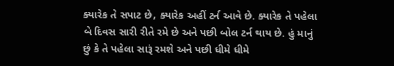ક્યારેક તે સપાટ છે, ક્યારેક અહીં ટર્ન આવે છે. ક્યારેક તે પહેલા બે દિવસ સારી રીતે રમે છે અને પછી બોલ ટર્ન થાય છે. હું માનું છું કે તે પહેલા સારૂં રમશે અને પછી ધીમે ધીમે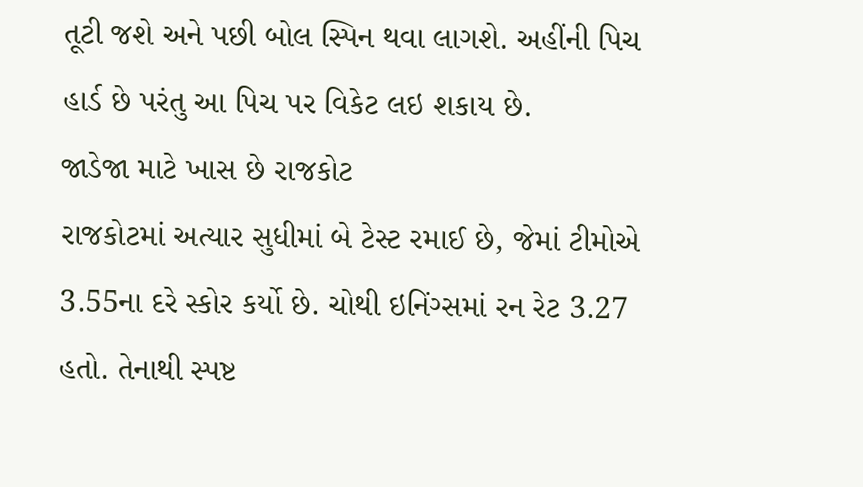તૂટી જશે અને પછી બોલ સ્પિન થવા લાગશે. અહીંની પિચ હાર્ડ છે પરંતુ આ પિચ પર વિકેટ લઇ શકાય છે.
જાડેજા માટે ખાસ છે રાજકોટ
રાજકોટમાં અત્યાર સુધીમાં બે ટેસ્ટ રમાઈ છે, જેમાં ટીમોએ 3.55ના દરે સ્કોર કર્યો છે. ચોથી ઇનિંગ્સમાં રન રેટ 3.27 હતો. તેનાથી સ્પષ્ટ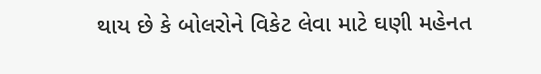થાય છે કે બોલરોને વિકેટ લેવા માટે ઘણી મહેનત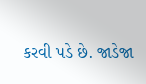કરવી પડે છે. જાડેજા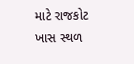માટે રાજકોટ ખાસ સ્થળ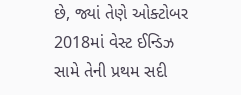છે, જ્યાં તેણે ઓક્ટોબર 2018માં વેસ્ટ ઈન્ડિઝ સામે તેની પ્રથમ સદી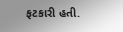ફટકારી હતી.